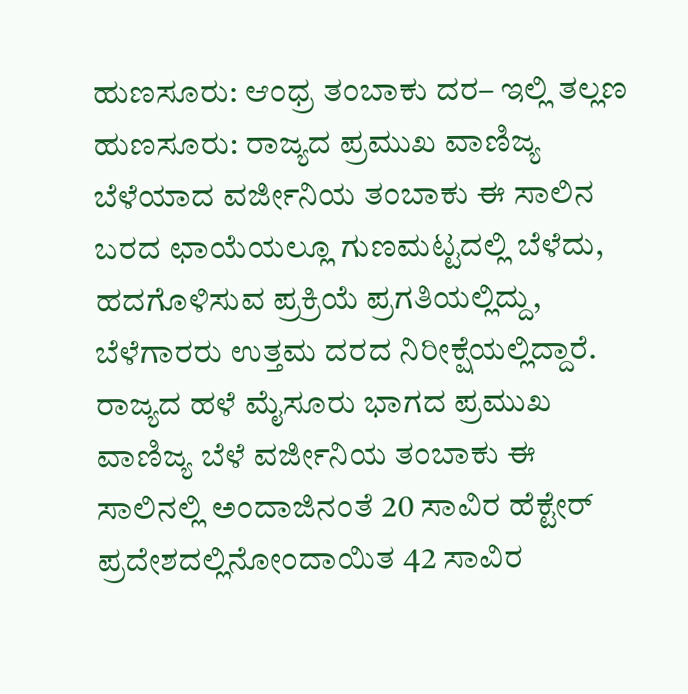ಹುಣಸೂರು: ಆಂಧ್ರ ತಂಬಾಕು ದರ– ಇಲ್ಲಿ ತಲ್ಲಣ
ಹುಣಸೂರು: ರಾಜ್ಯದ ಪ್ರಮುಖ ವಾಣಿಜ್ಯ ಬೆಳೆಯಾದ ವರ್ಜೀನಿಯ ತಂಬಾಕು ಈ ಸಾಲಿನ ಬರದ ಛಾಯೆಯಲ್ಲೂ ಗುಣಮಟ್ಟದಲ್ಲಿ ಬೆಳೆದು, ಹದಗೊಳಿಸುವ ಪ್ರಕ್ರಿಯೆ ಪ್ರಗತಿಯಲ್ಲಿದ್ದು, ಬೆಳೆಗಾರರು ಉತ್ತಮ ದರದ ನಿರೀಕ್ಷೆಯಲ್ಲಿದ್ದಾರೆ.
ರಾಜ್ಯದ ಹಳೆ ಮೈಸೂರು ಭಾಗದ ಪ್ರಮುಖ ವಾಣಿಜ್ಯ ಬೆಳೆ ವರ್ಜೀನಿಯ ತಂಬಾಕು ಈ ಸಾಲಿನಲ್ಲಿ ಅಂದಾಜಿನಂತೆ 20 ಸಾವಿರ ಹೆಕ್ಟೇರ್ ಪ್ರದೇಶದಲ್ಲಿನೋಂದಾಯಿತ 42 ಸಾವಿರ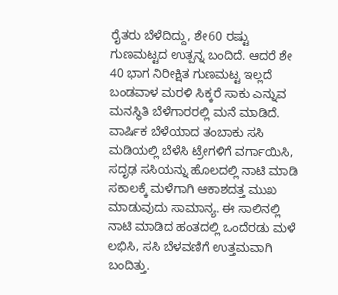ರೈತರು ಬೆಳೆದಿದ್ದು, ಶೇ60 ರಷ್ಟು ಗುಣಮಟ್ಟದ ಉತ್ಪನ್ನ ಬಂದಿದೆ. ಆದರೆ ಶೇ 40 ಭಾಗ ನಿರೀಕ್ಷಿತ ಗುಣಮಟ್ಟ ಇಲ್ಲದೆ ಬಂಡವಾಳ ಮರಳಿ ಸಿಕ್ಕರೆ ಸಾಕು ಎನ್ನುವ ಮನಸ್ಥಿತಿ ಬೆಳೆಗಾರರಲ್ಲಿ ಮನೆ ಮಾಡಿದೆ.
ವಾರ್ಷಿಕ ಬೆಳೆಯಾದ ತಂಬಾಕು ಸಸಿ ಮಡಿಯಲ್ಲಿ ಬೆಳೆಸಿ ಟ್ರೇಗಳಿಗೆ ವರ್ಗಾಯಿಸಿ, ಸದೃಢ ಸಸಿಯನ್ನು ಹೊಲದಲ್ಲಿ ನಾಟಿ ಮಾಡಿ ಸಕಾಲಕ್ಕೆ ಮಳೆಗಾಗಿ ಆಕಾಶದತ್ತ ಮುಖ ಮಾಡುವುದು ಸಾಮಾನ್ಯ. ಈ ಸಾಲಿನಲ್ಲಿ ನಾಟಿ ಮಾಡಿದ ಹಂತದಲ್ಲಿ ಒಂದೆರಡು ಮಳೆ ಲಭಿಸಿ, ಸಸಿ ಬೆಳವಣಿಗೆ ಉತ್ತಮವಾಗಿ ಬಂದಿತ್ತು.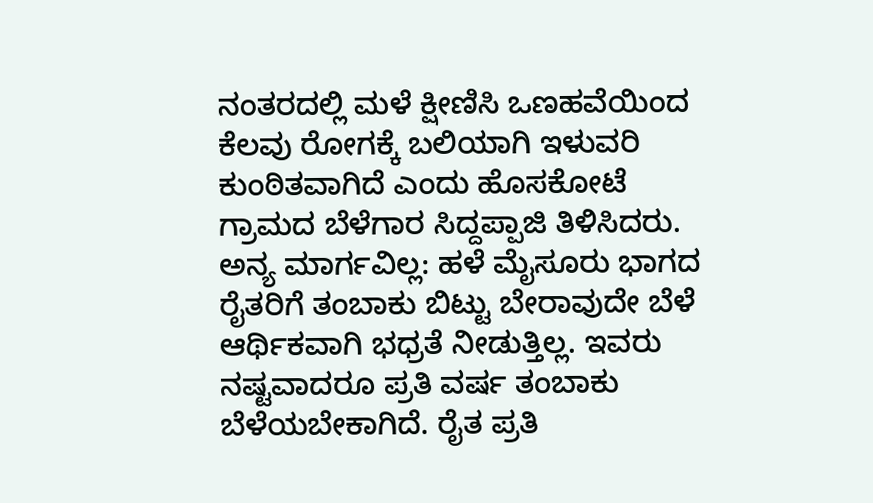ನಂತರದಲ್ಲಿ ಮಳೆ ಕ್ಷೀಣಿಸಿ ಒಣಹವೆಯಿಂದ ಕೆಲವು ರೋಗಕ್ಕೆ ಬಲಿಯಾಗಿ ಇಳುವರಿ ಕುಂಠಿತವಾಗಿದೆ ಎಂದು ಹೊಸಕೋಟೆ ಗ್ರಾಮದ ಬೆಳೆಗಾರ ಸಿದ್ದಪ್ಪಾಜಿ ತಿಳಿಸಿದರು.
ಅನ್ಯ ಮಾರ್ಗವಿಲ್ಲ: ಹಳೆ ಮೈಸೂರು ಭಾಗದ ರೈತರಿಗೆ ತಂಬಾಕು ಬಿಟ್ಟು ಬೇರಾವುದೇ ಬೆಳೆ ಆರ್ಥಿಕವಾಗಿ ಭಧ್ರತೆ ನೀಡುತ್ತಿಲ್ಲ. ಇವರು ನಷ್ಟವಾದರೂ ಪ್ರತಿ ವರ್ಷ ತಂಬಾಕು ಬೆಳೆಯಬೇಕಾಗಿದೆ. ರೈತ ಪ್ರತಿ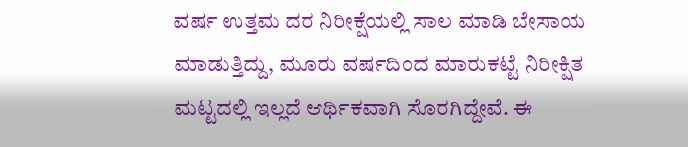ವರ್ಷ ಉತ್ತಮ ದರ ನಿರೀಕ್ಷೆಯಲ್ಲಿ ಸಾಲ ಮಾಡಿ ಬೇಸಾಯ ಮಾಡುತ್ತಿದ್ದು, ಮೂರು ವರ್ಷದಿಂದ ಮಾರುಕಟ್ಟೆ ನಿರೀಕ್ಷಿತ ಮಟ್ಟದಲ್ಲಿ ಇಲ್ಲದೆ ಆರ್ಥಿಕವಾಗಿ ಸೊರಗಿದ್ದೇವೆ. ಈ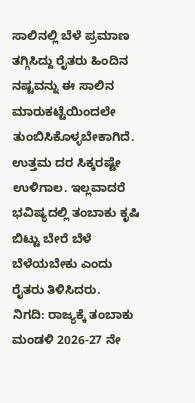ಸಾಲಿನಲ್ಲಿ ಬೆಳೆ ಪ್ರಮಾಣ ತಗ್ಗಿಸಿದ್ದು ರೈತರು ಹಿಂದಿನ ನಷ್ಟವನ್ನು ಈ ಸಾಲಿನ ಮಾರುಕಟ್ಟೆಯಿಂದಲೇ ತುಂಬಿಸಿಕೊಳ್ಳಬೇಕಾಗಿದೆ. ಉತ್ತಮ ದರ ಸಿಕ್ಕರಷ್ಟೇ ಉಳಿಗಾಲ. ಇಲ್ಲವಾದರೆ ಭವಿಷ್ಯದಲ್ಲಿ ತಂಬಾಕು ಕೃಷಿ ಬಿಟ್ಟು ಬೇರೆ ಬೆಳೆ ಬೆಳೆಯಬೇಕು ಎಂದು ರೈತರು ತಿಳಿಸಿದರು.
ನಿಗದಿ: ರಾಜ್ಯಕ್ಕೆ ತಂಬಾಕು ಮಂಡಳಿ 2026-27 ನೇ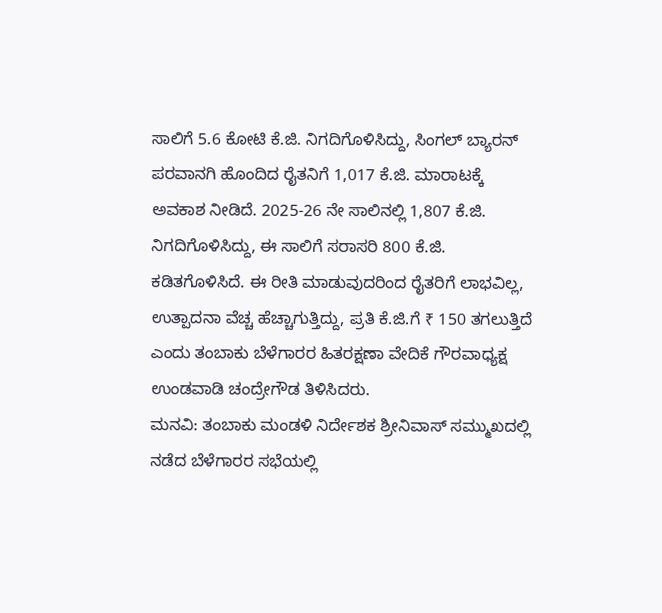ಸಾಲಿಗೆ 5.6 ಕೋಟಿ ಕೆ.ಜಿ. ನಿಗದಿಗೊಳಿಸಿದ್ದು, ಸಿಂಗಲ್ ಬ್ಯಾರನ್ ಪರವಾನಗಿ ಹೊಂದಿದ ರೈತನಿಗೆ 1,017 ಕೆ.ಜಿ. ಮಾರಾಟಕ್ಕೆ ಅವಕಾಶ ನೀಡಿದೆ. 2025-26 ನೇ ಸಾಲಿನಲ್ಲಿ 1,807 ಕೆ.ಜಿ. ನಿಗದಿಗೊಳಿಸಿದ್ದು, ಈ ಸಾಲಿಗೆ ಸರಾಸರಿ 800 ಕೆ.ಜಿ. ಕಡಿತಗೊಳಿಸಿದೆ. ಈ ರೀತಿ ಮಾಡುವುದರಿಂದ ರೈತರಿಗೆ ಲಾಭವಿಲ್ಲ, ಉತ್ಪಾದನಾ ವೆಚ್ಚ ಹೆಚ್ಚಾಗುತ್ತಿದ್ದು, ಪ್ರತಿ ಕೆ.ಜಿ.ಗೆ ₹ 150 ತಗಲುತ್ತಿದೆ ಎಂದು ತಂಬಾಕು ಬೆಳೆಗಾರರ ಹಿತರಕ್ಷಣಾ ವೇದಿಕೆ ಗೌರವಾಧ್ಯಕ್ಷ ಉಂಡವಾಡಿ ಚಂದ್ರೇಗೌಡ ತಿಳಿಸಿದರು.
ಮನವಿ: ತಂಬಾಕು ಮಂಡಳಿ ನಿರ್ದೇಶಕ ಶ್ರೀನಿವಾಸ್ ಸಮ್ಮುಖದಲ್ಲಿ ನಡೆದ ಬೆಳೆಗಾರರ ಸಭೆಯಲ್ಲಿ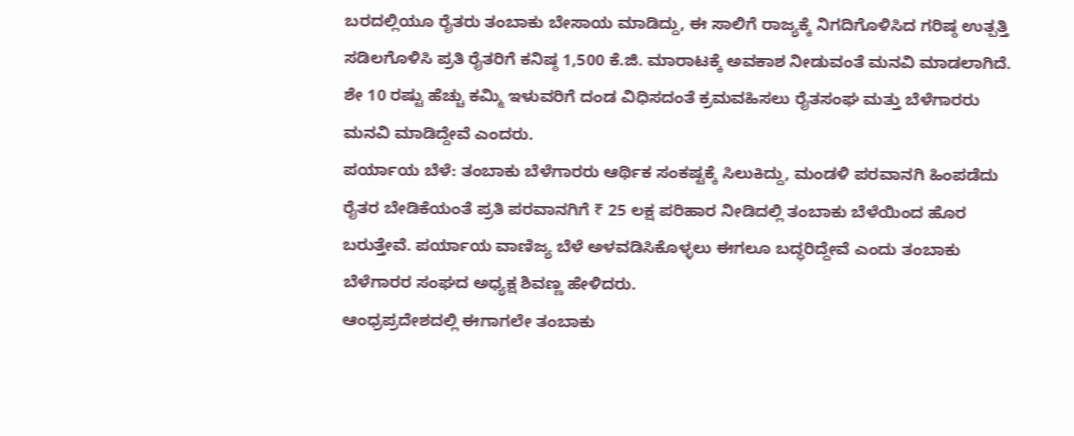ಬರದಲ್ಲಿಯೂ ರೈತರು ತಂಬಾಕು ಬೇಸಾಯ ಮಾಡಿದ್ದು, ಈ ಸಾಲಿಗೆ ರಾಜ್ಯಕ್ಕೆ ನಿಗದಿಗೊಳಿಸಿದ ಗರಿಷ್ಠ ಉತ್ಪತ್ತಿ ಸಡಿಲಗೊಳಿಸಿ ಪ್ರತಿ ರೈತರಿಗೆ ಕನಿಷ್ಠ 1,500 ಕೆ.ಜಿ. ಮಾರಾಟಕ್ಕೆ ಅವಕಾಶ ನೀಡುವಂತೆ ಮನವಿ ಮಾಡಲಾಗಿದೆ. ಶೇ 10 ರಷ್ಟು ಹೆಚ್ಚು ಕಮ್ಮಿ ಇಳುವರಿಗೆ ದಂಡ ವಿಧಿಸದಂತೆ ಕ್ರಮವಹಿಸಲು ರೈತಸಂಘ ಮತ್ತು ಬೆಳೆಗಾರರು ಮನವಿ ಮಾಡಿದ್ದೇವೆ ಎಂದರು.
ಪರ್ಯಾಯ ಬೆಳೆ: ತಂಬಾಕು ಬೆಳೆಗಾರರು ಆರ್ಥಿಕ ಸಂಕಷ್ಟಕ್ಕೆ ಸಿಲುಕಿದ್ದು, ಮಂಡಳಿ ಪರವಾನಗಿ ಹಿಂಪಡೆದು ರೈತರ ಬೇಡಿಕೆಯಂತೆ ಪ್ರತಿ ಪರವಾನಗಿಗೆ ₹ 25 ಲಕ್ಷ ಪರಿಹಾರ ನೀಡಿದಲ್ಲಿ ತಂಬಾಕು ಬೆಳೆಯಿಂದ ಹೊರ ಬರುತ್ತೇವೆ. ಪರ್ಯಾಯ ವಾಣಿಜ್ಯ ಬೆಳೆ ಅಳವಡಿಸಿಕೊಳ್ಳಲು ಈಗಲೂ ಬದ್ಧರಿದ್ದೇವೆ ಎಂದು ತಂಬಾಕು ಬೆಳೆಗಾರರ ಸಂಘದ ಅಧ್ಯಕ್ಷ ಶಿವಣ್ಣ ಹೇಳಿದರು.
ಆಂಧ್ರಪ್ರದೇಶದಲ್ಲಿ ಈಗಾಗಲೇ ತಂಬಾಕು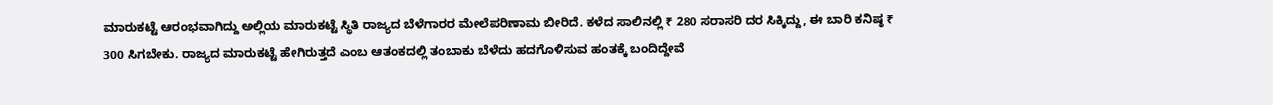ಮಾರುಕಟ್ಟೆ ಆರಂಭವಾಗಿದ್ದು ಅಲ್ಲಿಯ ಮಾರುಕಟ್ಟೆ ಸ್ಥಿತಿ ರಾಜ್ಯದ ಬೆಳೆಗಾರರ ಮೇಲೆಪರಿಣಾಮ ಬೀರಿದೆ. ಕಳೆದ ಸಾಲಿನಲ್ಲಿ ₹ 280 ಸರಾಸರಿ ದರ ಸಿಕ್ಕಿದ್ದು, ಈ ಬಾರಿ ಕನಿಷ್ಠ ₹ 300 ಸಿಗಬೇಕು. ರಾಜ್ಯದ ಮಾರುಕಟ್ಟೆ ಹೇಗಿರುತ್ತದೆ ಎಂಬ ಆತಂಕದಲ್ಲಿ ತಂಬಾಕು ಬೆಳೆದು ಹದಗೊಳಿಸುವ ಹಂತಕ್ಕೆ ಬಂದಿದ್ದೇವೆ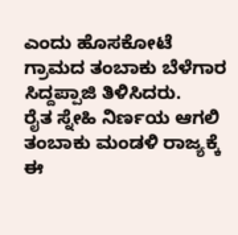ಎಂದು ಹೊಸಕೋಟೆ ಗ್ರಾಮದ ತಂಬಾಕು ಬೆಳೆಗಾರ ಸಿದ್ದಪ್ಪಾಜಿ ತಿಳಿಸಿದರು.
ರೈತ ಸ್ನೇಹಿ ನಿರ್ಣಯ ಆಗಲಿ
ತಂಬಾಕು ಮಂಡಳಿ ರಾಜ್ಯಕ್ಕೆ ಈ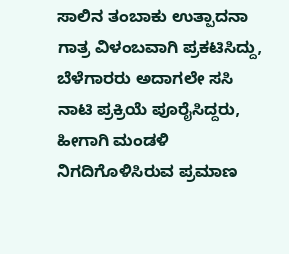ಸಾಲಿನ ತಂಬಾಕು ಉತ್ಪಾದನಾ ಗಾತ್ರ ವಿಳಂಬವಾಗಿ ಪ್ರಕಟಿಸಿದ್ದು, ಬೆಳೆಗಾರರು ಅದಾಗಲೇ ಸಸಿ ನಾಟಿ ಪ್ರಕ್ರಿಯೆ ಪೂರೈಸಿದ್ದರು, ಹೀಗಾಗಿ ಮಂಡಳಿ ನಿಗದಿಗೊಳಿಸಿರುವ ಪ್ರಮಾಣ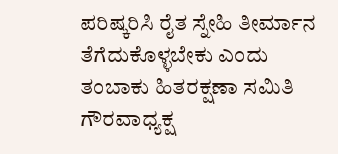ಪರಿಷ್ಕರಿಸಿ ರೈತ ಸ್ನೇಹಿ ತೀರ್ಮಾನ ತೆಗೆದುಕೊಳ್ಳಬೇಕು ಎಂದು ತಂಬಾಕು ಹಿತರಕ್ಷಣಾ ಸಮಿತಿ ಗೌರವಾಧ್ಯಕ್ಷ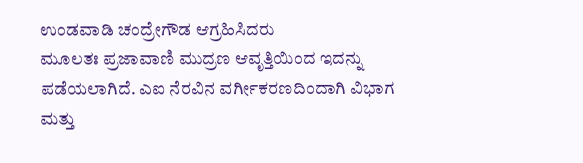ಉಂಡವಾಡಿ ಚಂದ್ರೇಗೌಡ ಆಗ್ರಹಿಸಿದರು
ಮೂಲತಃ ಪ್ರಜಾವಾಣಿ ಮುದ್ರಣ ಆವೃತ್ತಿಯಿಂದ ಇದನ್ನು ಪಡೆಯಲಾಗಿದೆ. ಎಐ ನೆರವಿನ ವರ್ಗೀಕರಣದಿಂದಾಗಿ ವಿಭಾಗ ಮತ್ತು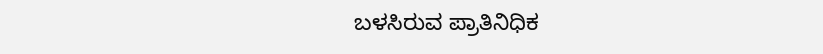ಬಳಸಿರುವ ಪ್ರಾತಿನಿಧಿಕ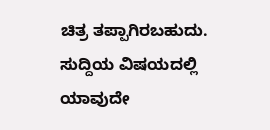ಚಿತ್ರ ತಪ್ಪಾಗಿರಬಹುದು. ಸುದ್ದಿಯ ವಿಷಯದಲ್ಲಿ ಯಾವುದೇ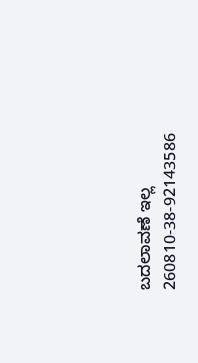ಬದಲಾವಣೆ ಇಲ್ಲ
260810-38-92143586